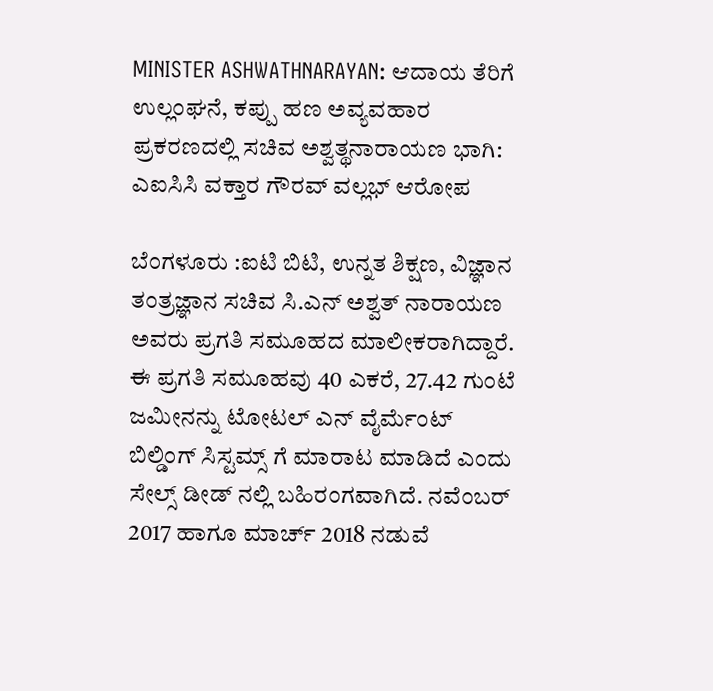MINISTER ASHWATHNARAYAN: ಆದಾಯ ತೆರಿಗೆ ಉಲ್ಲಂಘನೆ, ಕಪ್ಪು ಹಣ ಅವ್ಯವಹಾರ ಪ್ರಕರಣದಲ್ಲಿ ಸಚಿವ ಅಶ್ವತ್ಥನಾರಾಯಣ ಭಾಗಿ: ಎಐಸಿಸಿ ವಕ್ತಾರ ಗೌರವ್ ವಲ್ಲಭ್ ಆರೋಪ

ಬೆಂಗಳೂರು :ಐಟಿ ಬಿಟಿ, ಉನ್ನತ ಶಿಕ್ಷಣ, ವಿಜ್ಞಾನ ತಂತ್ರಜ್ಞಾನ ಸಚಿವ ಸಿ.ಎನ್ ಅಶ್ವತ್ ನಾರಾಯಣ ಅವರು ಪ್ರಗತಿ ಸಮೂಹದ ಮಾಲೀಕರಾಗಿದ್ದಾರೆ. ಈ ಪ್ರಗತಿ ಸಮೂಹವು 40 ಎಕರೆ, 27.42 ಗುಂಟೆ ಜಮೀನನ್ನು ಟೋಟಲ್ ಎನ್ ವೈರ್ಮೆಂಟ್ ಬಿಲ್ಡಿಂಗ್ ಸಿಸ್ಟಮ್ಸ್ ಗೆ ಮಾರಾಟ ಮಾಡಿದೆ ಎಂದು ಸೇಲ್ಸ್ ಡೀಡ್ ನಲ್ಲಿ ಬಹಿರಂಗವಾಗಿದೆ. ನವೆಂಬರ್ 2017 ಹಾಗೂ ಮಾರ್ಚ್ 2018 ನಡುವೆ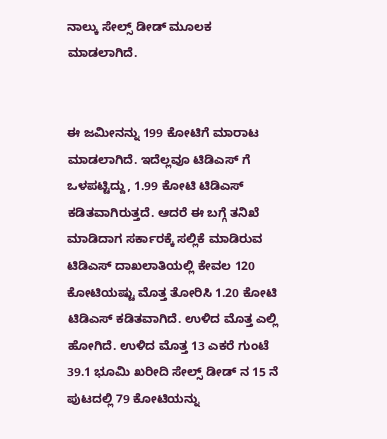ನಾಲ್ಕು ಸೇಲ್ಸ್ ಡೀಡ್ ಮೂಲಕ ಮಾಡಲಾಗಿದೆ.


ಈ ಜಮೀನನ್ನು 199 ಕೋಟಿಗೆ ಮಾರಾಟ ಮಾಡಲಾಗಿದೆ. ಇದೆಲ್ಲವೂ ಟಿಡಿಎಸ್ ಗೆ ಒಳಪಟ್ಟಿದ್ದು, 1.99 ಕೋಟಿ ಟಿಡಿಎಸ್ ಕಡಿತವಾಗಿರುತ್ತದೆ. ಆದರೆ ಈ ಬಗ್ಗೆ ತನಿಖೆ ಮಾಡಿದಾಗ ಸರ್ಕಾರಕ್ಕೆ ಸಲ್ಲಿಕೆ ಮಾಡಿರುವ ಟಿಡಿಎಸ್ ದಾಖಲಾತಿಯಲ್ಲಿ ಕೇವಲ 120 ಕೋಟಿಯಷ್ಟು ಮೊತ್ತ ತೋರಿಸಿ 1.20 ಕೋಟಿ ಟಿಡಿಎಸ್ ಕಡಿತವಾಗಿದೆ. ಉಳಿದ ಮೊತ್ತ ಎಲ್ಲಿ ಹೋಗಿದೆ. ಉಳಿದ ಮೊತ್ತ 13 ಎಕರೆ ಗುಂಟೆ 39.1 ಭೂಮಿ ಖರೀದಿ ಸೇಲ್ಸ್ ಡೀಡ್ ನ 15 ನೆ ಪುಟದಲ್ಲಿ 79 ಕೋಟಿಯನ್ನು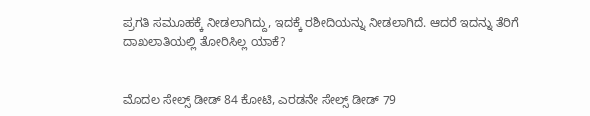ಪ್ರಗತಿ ಸಮೂಹಕ್ಕೆ ನೀಡಲಾಗಿದ್ದು, ಇದಕ್ಕೆ ರಶೀದಿಯನ್ನು ನೀಡಲಾಗಿದೆ. ಆದರೆ ಇದನ್ನು ತೆರಿಗೆ ದಾಖಲಾತಿಯಲ್ಲಿ ತೋರಿಸಿಲ್ಲ ಯಾಕೆ?


ಮೊದಲ ಸೇಲ್ಸ್ ಡೀಡ್ 84 ಕೋಟಿ, ಎರಡನೇ ಸೇಲ್ಸ್ ಡೀಡ್ 79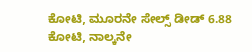ಕೋಟಿ, ಮೂರನೇ ಸೇಲ್ಸ್ ಡೀಡ್ 6.88 ಕೋಟಿ, ನಾಲ್ಕನೇ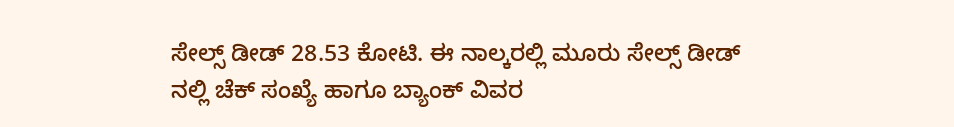ಸೇಲ್ಸ್ ಡೀಡ್ 28.53 ಕೋಟಿ. ಈ ನಾಲ್ಕರಲ್ಲಿ ಮೂರು ಸೇಲ್ಸ್ ಡೀಡ್ ನಲ್ಲಿ ಚೆಕ್ ಸಂಖ್ಯೆ ಹಾಗೂ ಬ್ಯಾಂಕ್ ವಿವರ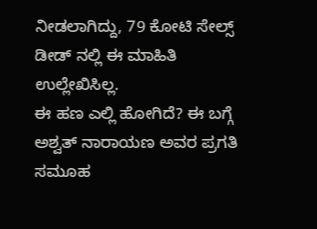ನೀಡಲಾಗಿದ್ದು, 79 ಕೋಟಿ ಸೇಲ್ಸ್ ಡೀಡ್ ನಲ್ಲಿ ಈ ಮಾಹಿತಿ ಉಲ್ಲೇಖಿಸಿಲ್ಲ.
ಈ ಹಣ ಎಲ್ಲಿ ಹೋಗಿದೆ? ಈ ಬಗ್ಗೆ ಅಶ್ವತ್ ನಾರಾಯಣ ಅವರ ಪ್ರಗತಿ ಸಮೂಹ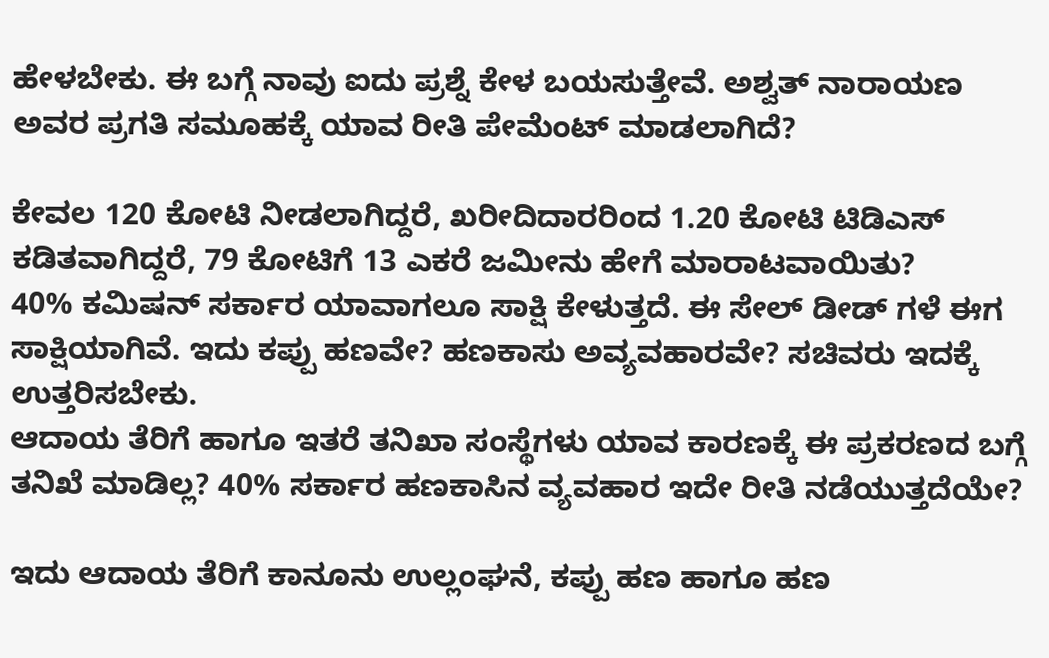ಹೇಳಬೇಕು. ಈ ಬಗ್ಗೆ ನಾವು ಐದು ಪ್ರಶ್ನೆ ಕೇಳ ಬಯಸುತ್ತೇವೆ. ಅಶ್ವತ್ ನಾರಾಯಣ ಅವರ ಪ್ರಗತಿ ಸಮೂಹಕ್ಕೆ ಯಾವ ರೀತಿ ಪೇಮೆಂಟ್ ಮಾಡಲಾಗಿದೆ?

ಕೇವಲ 120 ಕೋಟಿ ನೀಡಲಾಗಿದ್ದರೆ, ಖರೀದಿದಾರರಿಂದ 1.20 ಕೋಟಿ ಟಿಡಿಎಸ್ ಕಡಿತವಾಗಿದ್ದರೆ, 79 ಕೋಟಿಗೆ 13 ಎಕರೆ ಜಮೀನು ಹೇಗೆ ಮಾರಾಟವಾಯಿತು?
40% ಕಮಿಷನ್ ಸರ್ಕಾರ ಯಾವಾಗಲೂ ಸಾಕ್ಷಿ ಕೇಳುತ್ತದೆ. ಈ ಸೇಲ್ ಡೀಡ್ ಗಳೆ ಈಗ ಸಾಕ್ಷಿಯಾಗಿವೆ. ಇದು ಕಪ್ಪು ಹಣವೇ? ಹಣಕಾಸು ಅವ್ಯವಹಾರವೇ? ಸಚಿವರು ಇದಕ್ಕೆ ಉತ್ತರಿಸಬೇಕು.
ಆದಾಯ ತೆರಿಗೆ ಹಾಗೂ ಇತರೆ ತನಿಖಾ ಸಂಸ್ಥೆಗಳು ಯಾವ ಕಾರಣಕ್ಕೆ ಈ ಪ್ರಕರಣದ ಬಗ್ಗೆ ತನಿಖೆ ಮಾಡಿಲ್ಲ? 40% ಸರ್ಕಾರ ಹಣಕಾಸಿನ ವ್ಯವಹಾರ ಇದೇ ರೀತಿ ನಡೆಯುತ್ತದೆಯೇ?

ಇದು ಆದಾಯ ತೆರಿಗೆ ಕಾನೂನು ಉಲ್ಲಂಘನೆ, ಕಪ್ಪು ಹಣ ಹಾಗೂ ಹಣ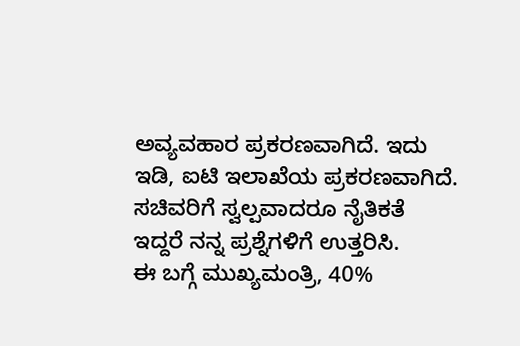ಅವ್ಯವಹಾರ ಪ್ರಕರಣವಾಗಿದೆ. ಇದು ಇಡಿ, ಐಟಿ ಇಲಾಖೆಯ ಪ್ರಕರಣವಾಗಿದೆ. ಸಚಿವರಿಗೆ ಸ್ವಲ್ಪವಾದರೂ ನೈತಿಕತೆ ಇದ್ದರೆ ನನ್ನ ಪ್ರಶ್ನೆಗಳಿಗೆ ಉತ್ತರಿಸಿ.
ಈ ಬಗ್ಗೆ ಮುಖ್ಯಮಂತ್ರಿ, 40%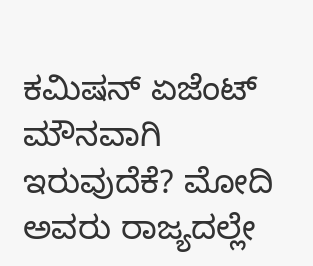ಕಮಿಷನ್ ಏಜೆಂಟ್ ಮೌನವಾಗಿ ಇರುವುದೆಕೆ? ಮೋದಿ ಅವರು ರಾಜ್ಯದಲ್ಲೇ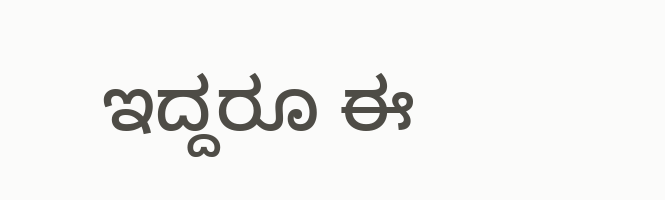ಇದ್ದರೂ ಈ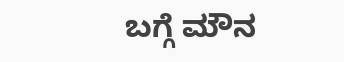ಬಗ್ಗೆ ಮೌನ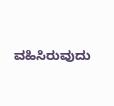ವಹಿಸಿರುವುದು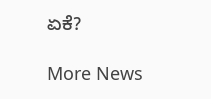ಏಕೆ?

More News